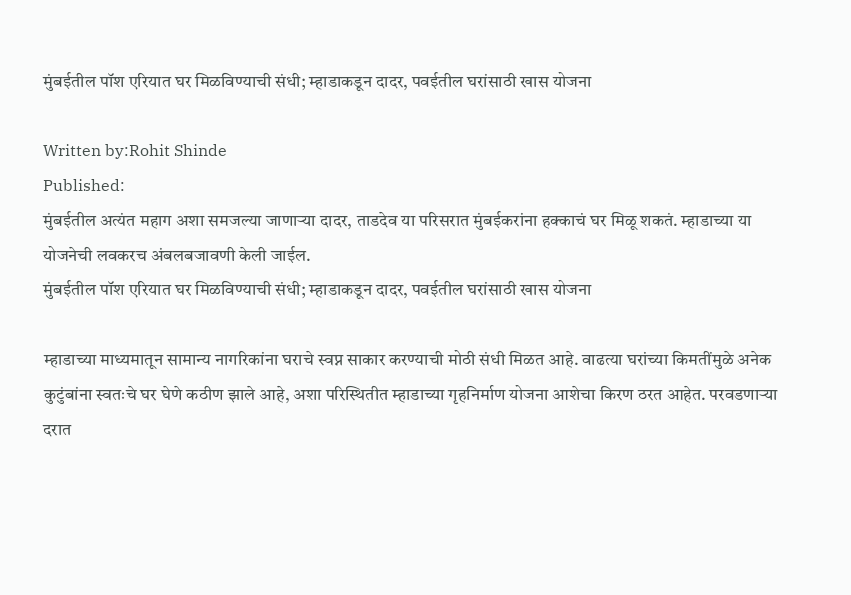मुंबईतील पॉश एरियात घर मिळविण्याची संधी; म्हाडाकडून दादर, पवईतील घरांसाठी खास योजना

Written by:Rohit Shinde
Published:
मुंबईतील अत्यंत महाग अशा समजल्या जाणाऱ्या दादर, ताडदेव या परिसरात मुंबईकरांना हक्काचं घर मिळू शकतं. म्हाडाच्या या योजनेची लवकरच अंबलबजावणी केली जाईल.
मुंबईतील पॉश एरियात घर मिळविण्याची संधी; म्हाडाकडून दादर, पवईतील घरांसाठी खास योजना

म्हाडाच्या माध्यमातून सामान्य नागरिकांना घराचे स्वप्न साकार करण्याची मोठी संधी मिळत आहे. वाढत्या घरांच्या किमतींमुळे अनेक कुटुंबांना स्वतःचे घर घेणे कठीण झाले आहे, अशा परिस्थितीत म्हाडाच्या गृहनिर्माण योजना आशेचा किरण ठरत आहेत. परवडणाऱ्या दरात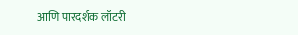आणि पारदर्शक लॉटरी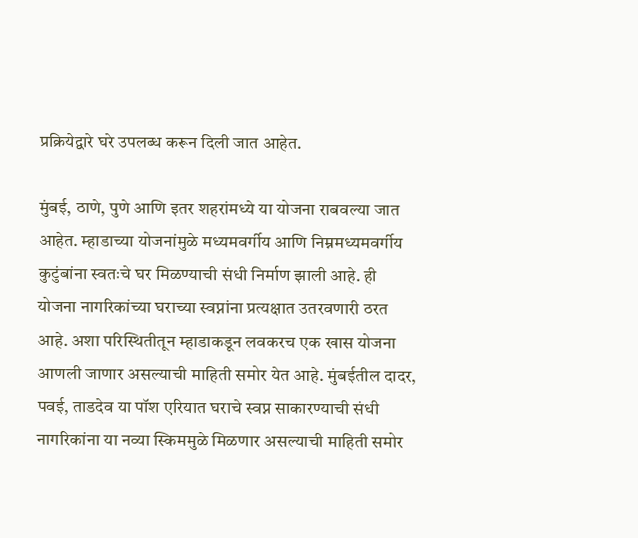प्रक्रियेद्वारे घरे उपलब्ध करून दिली जात आहेत.

मुंबई, ठाणे, पुणे आणि इतर शहरांमध्ये या योजना राबवल्या जात आहेत. म्हाडाच्या योजनांमुळे मध्यमवर्गीय आणि निम्नमध्यमवर्गीय कुटुंबांना स्वतःचे घर मिळण्याची संधी निर्माण झाली आहे. ही योजना नागरिकांच्या घराच्या स्वप्नांना प्रत्यक्षात उतरवणारी ठरत आहे. अशा परिस्थितीतून म्हाडाकडून लवकरच एक खास योजना आणली जाणार असल्याची माहिती समोर येत आहे. मुंबईतील दादर, पवई, ताडदेव या पॉश एरियात घराचे स्वप्न साकारण्याची संधी नागरिकांना या नव्या स्किममुळे मिळणार असल्याची माहिती समोर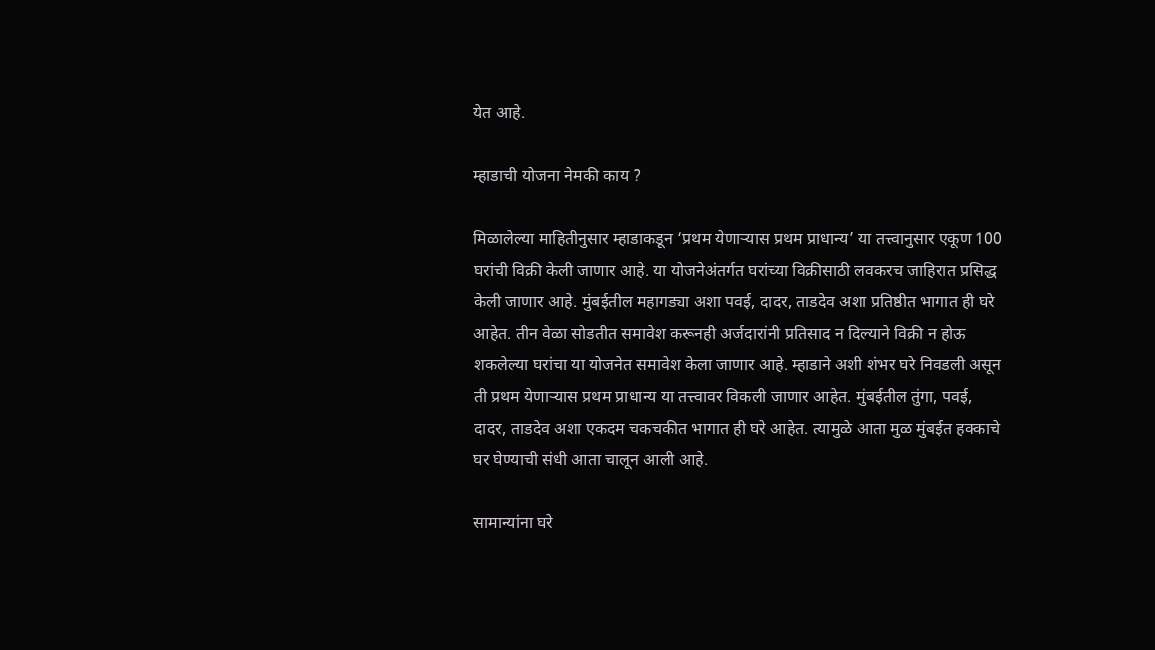येत आहे.

म्हाडाची योजना नेमकी काय ?

मिळालेल्या माहितीनुसार म्हाडाकडून ‘प्रथम येणाऱ्यास प्रथम प्राधान्य’ या तत्त्वानुसार एकूण 100 घरांची विक्री केली जाणार आहे. या योजनेअंतर्गत घरांच्या विक्रीसाठी लवकरच जाहिरात प्रसिद्ध केली जाणार आहे. मुंबईतील महागड्या अशा पवई, दादर, ताडदेव अशा प्रतिष्ठीत भागात ही घरे आहेत. तीन वेळा सोडतीत समावेश करूनही अर्जदारांनी प्रतिसाद न दिल्याने विक्री न होऊ शकलेल्या घरांचा या योजनेत समावेश केला जाणार आहे. म्हाडाने अशी शंभर घरे निवडली असून ती प्रथम येणाऱ्यास प्रथम प्राधान्य या तत्त्वावर विकली जाणार आहेत. मुंबईतील तुंगा, पवई, दादर, ताडदेव अशा एकदम चकचकीत भागात ही घरे आहेत. त्यामुळे आता मुळ मुंबईत हक्काचे घर घेण्याची संधी आता चालून आली आहे.

सामान्यांना घरे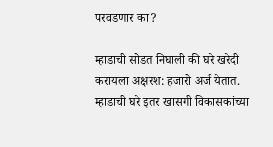परवडणार का?

म्हाडाची सोडत निघाली की घरे खरेदी करायला अक्षरश: हजारो अर्ज येतात. म्हाडाची घरे इतर खासगी विकासकांच्या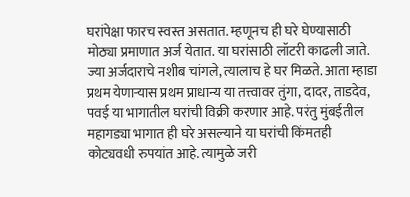घरांपेक्षा फारच स्वस्त असतात. म्हणूनच ही घरे घेण्यासाठी मोठ्या प्रमाणात अर्ज येतात. या घरांसाठी लॉटरी काढली जाते. ज्या अर्जदाराचे नशीब चांगले, त्यालाच हे घर मिळते. आता म्हाडा प्रथम येणाऱ्यास प्रथम प्राधान्य या तत्त्वावर तुंगा, दादर, ताडदेव, पवई या भागातील घरांची विक्री करणार आहे. परंतु मुंबईतील महागड्या भागात ही घरे असल्याने या घरांची किंमतही कोट्यवधी रुपयांत आहे. त्यामुळे जरी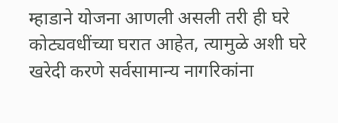म्हाडाने योजना आणली असली तरी ही घरे कोट्यवधींच्या घरात आहेत, त्यामुळे अशी घरे खरेदी करणे सर्वसामान्य नागरिकांना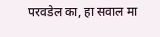परवडेल का, हा सवाल मा